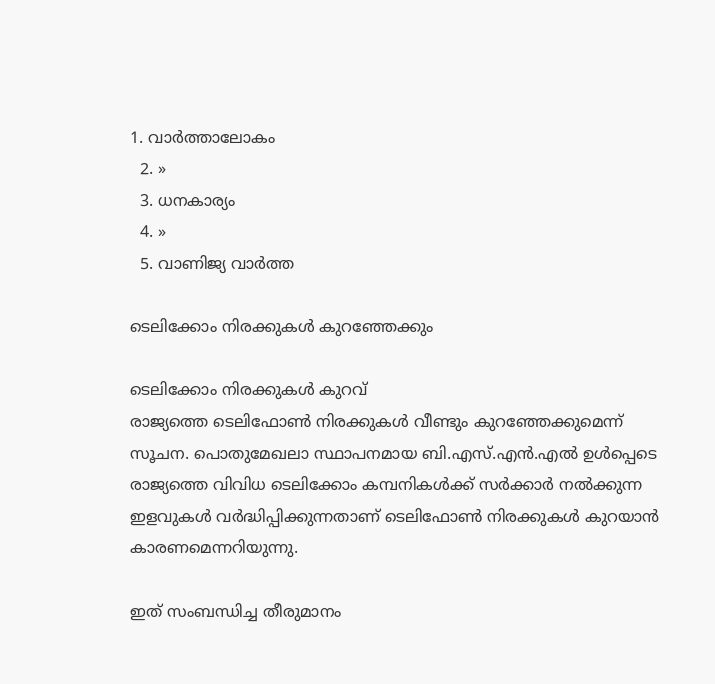1. വാര്‍ത്താലോകം
  2. »
  3. ധനകാര്യം
  4. »
  5. വാണിജ്യ വാര്‍ത്ത

ടെലിക്കോം നിരക്കുകള്‍ കുറഞ്ഞേക്കും

ടെലിക്കോം നിരക്കുകള്‍ കുറവ്
രാജ്യത്തെ ടെലിഫോണ്‍ നിരക്കുകള്‍ വീണ്ടും കുറഞ്ഞേക്കുമെന്ന് സൂചന. പൊതുമേഖലാ സ്ഥാപനമായ ബി.എസ്.എന്‍.എല്‍ ഉള്‍പ്പെടെ രാജ്യത്തെ വിവിധ ടെലിക്കോം കമ്പനികള്‍ക്ക് സര്‍ക്കാര്‍ നല്‍ക്കുന്ന ഇളവുകള്‍ വര്‍ദ്ധിപ്പിക്കുന്നതാണ് ടെലിഫോണ്‍ നിരക്കുകള്‍ കുറയാന്‍ കാരണമെന്നറിയുന്നു.

ഇത് സംബന്ധിച്ച തീരുമാനം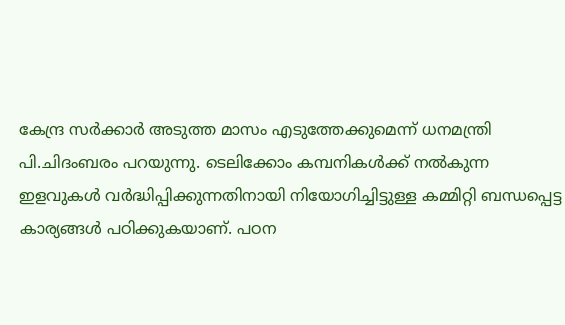കേന്ദ്ര സര്‍ക്കാര്‍ അടുത്ത മാസം എടുത്തേക്കുമെന്ന് ധനമന്ത്രി പി.ചിദംബരം പറയുന്നു. ടെലിക്കോം കമ്പനികള്‍ക്ക് നല്‍കുന്ന ഇളവുകള്‍ വര്‍ദ്ധിപ്പിക്കുന്നതിനായി നിയോഗിച്ചിട്ടുള്ള കമ്മിറ്റി ബന്ധപ്പെട്ട കാര്യങ്ങള്‍ പഠിക്കുകയാണ്. പഠന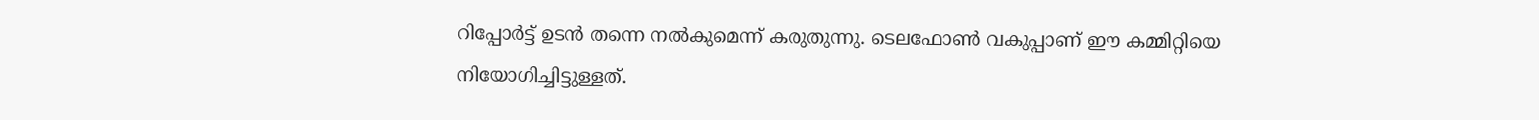റിപ്പോര്‍ട്ട് ഉടന്‍ തന്നെ നല്‍കുമെന്ന് കരുതുന്നു. ടെലഫോണ്‍ വകുപ്പാണ് ഈ കമ്മിറ്റിയെ നിയോഗിച്ചിട്ടുള്ളത്.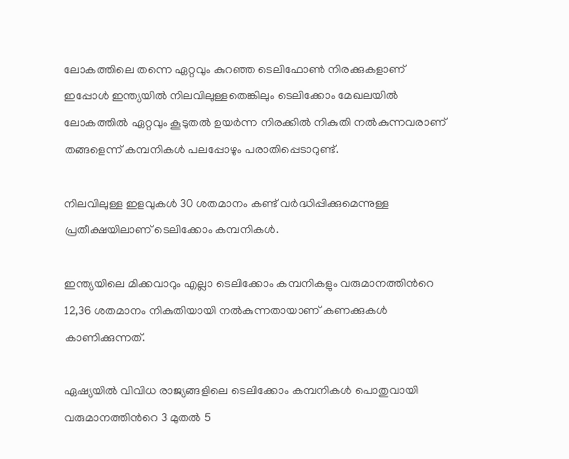ലോകത്തിലെ തന്നെ ഏറ്റവും കുറഞ്ഞ ടെലിഫോണ്‍ നിരക്കുകളാണ് ഇപ്പോള്‍ ഇന്ത്യയില്‍ നിലവിലുള്ളതെങ്കിലും ടെലിക്കോം മേഖലയില്‍ ലോകത്തില്‍ ഏറ്റവും കൂടുതല്‍ ഉയര്‍ന്ന നിരക്കില്‍ നികുതി നല്‍കുന്നവരാണ് തങ്ങളെന്ന് കമ്പനികള്‍ പലപ്പോഴും പരാതിപ്പെടാറുണ്ട്.

നിലവിലുള്ള ഇളവുകള്‍ 30 ശതമാനം കണ്ട് വര്‍ദ്ധിപ്പിക്കുമെന്നുള്ള പ്രതീക്ഷയിലാണ് ടെലിക്കോം കമ്പനികള്‍.

ഇന്ത്യയിലെ മിക്കവാറും എല്ലാ ടെലിക്കോം കമ്പനികളും വരുമാനത്തിന്‍റെ 12,36 ശതമാനം നികുതിയായി നല്‍കുന്നതായാണ് കണക്കുകള്‍ കാണിക്കുന്നത്.

ഏഷ്യയില്‍ വിവിധ രാജ്യങ്ങളിലെ ടെലിക്കോം കമ്പനികള്‍ പൊതുവായി വരുമാനത്തിന്‍റെ 3 മുതല്‍ 5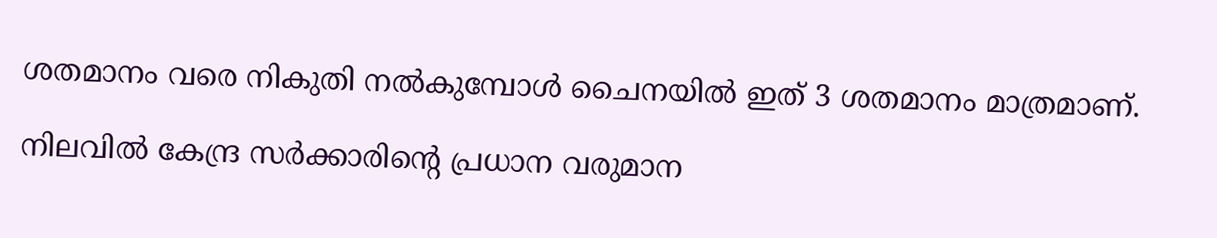ശതമാനം വരെ നികുതി നല്‍കുമ്പോള്‍ ചൈനയില്‍ ഇത് 3 ശതമാനം മാത്രമാണ്.

നിലവില്‍ കേന്ദ്ര സര്‍ക്കാരിന്‍റെ പ്രധാന വരുമാന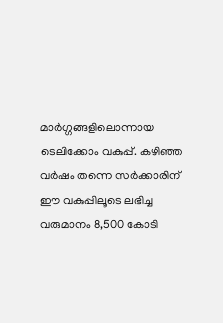മാര്‍ഗ്ഗങ്ങളിലൊന്നായ ടെലിക്കോം വകുപ്പ്. കഴിഞ്ഞ വര്‍ഷം തന്നെ സര്‍ക്കാരിന് ഈ വകുപ്പിലൂടെ ലഭിച്ച വരുമാനം 8,500 കോടി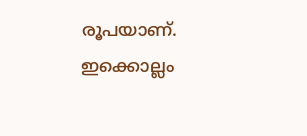രൂപയാണ്. ഇക്കൊല്ലം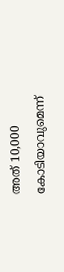അത് 10,000 കോടിയാവുമെന്ന്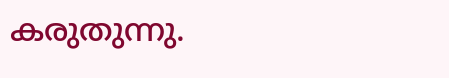കരുതുന്നു.